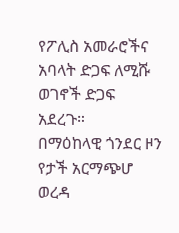የፖሊስ አመራሮችና አባላት ድጋፍ ለሚሹ ወገኖች ድጋፍ አደረጉ።
በማዕከላዊ ጎንደር ዞን የታች አርማጭሆ ወረዳ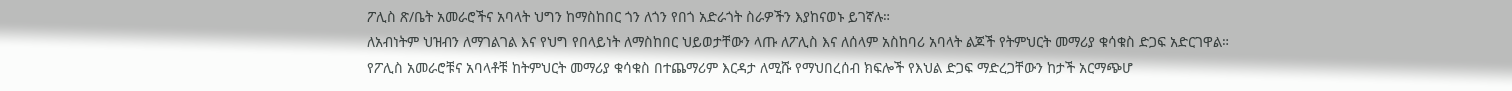ፖሊስ ጽ/ቤት አመራሮችና አባላት ህግን ከማስከበር ጎን ለጎን የበጎ አድራጎት ስራዎችን እያከናወኑ ይገኛሉ።
ለአብነትም ህዝብን ለማገልገል እና የህግ የበላይነት ለማስከበር ህይወታቸውን ላጡ ለፖሊስ እና ለሰላም አስከባሪ አባላት ልጆች የትምህርት መማሪያ ቁሳቁስ ድጋፍ አድርገዋል።
የፖሊስ አመራሮቹና አባላቶቹ ከትምህርት መማሪያ ቁሳቁስ በተጨማሪም እርዳታ ለሚሹ የማህበረሰብ ክፍሎች የእህል ድጋፍ ማድረጋቸውን ከታች አርማጭሆ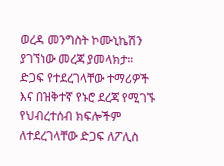ወረዳ መንግስት ኮሙኒኬሽን ያገኘነው መረጃ ያመላክታ።
ድጋፍ የተደረገላቸው ተማሪዎች እና በዝቅተኛ የኑሮ ደረጃ የሚገኙ የህብረተሰብ ክፍሎችም ለተደረገላቸው ድጋፍ ለፖሊስ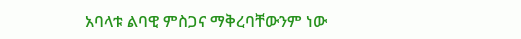አባላቱ ልባዊ ምስጋና ማቅረባቸውንም ነው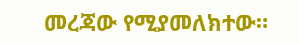መረጃው የሚያመለክተው።